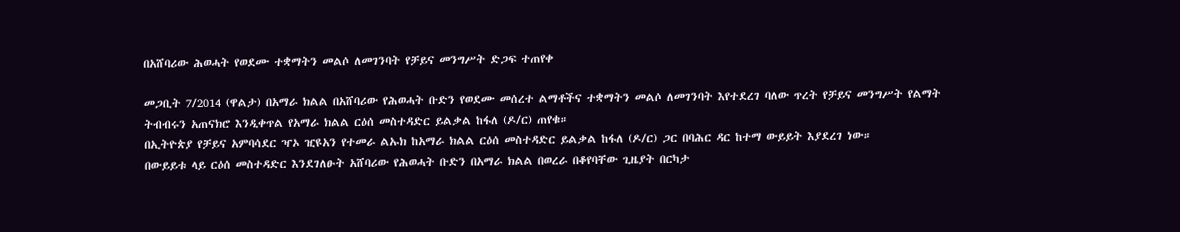በአሸባሪው ሕወሓት የወደሙ ተቋማትን መልሶ ለመገንባት የቻይና መንግሥት ድጋፍ ተጠየቀ

መጋቢት 7/2014 (ዋልታ) በአማራ ክልል በአሸባሪው የሕወሓት ቡድን የወደሙ መሰረተ ልማቶችና ተቋማትን መልሶ ለመገንባት እየተደረገ ባለው ጥረት የቻይና መንግሥት የልማት ትብብሩን አጠናክሮ እንዲቀጥል የአማራ ክልል ርዕሰ መስተዳድር ይልቃል ከፋለ (ዶ/ር) ጠየቁ።
በኢትዮጵያ የቻይና አምባሳደር ዣኦ ዢዩአን የተመራ ልኡክ ከአማራ ክልል ርዕሰ መስተዳድር ይልቃል ከፋለ (ዶ/ር) ጋር በባሕር ዳር ከተማ ውይይት እያደረገ ነው።
በውይይቱ ላይ ርዕሰ መስተዳድር እንደገለፁት አሸባሪው የሕወሓት ቡድን በአማራ ክልል በወረራ በቆየባቸው ጊዜያት በርካታ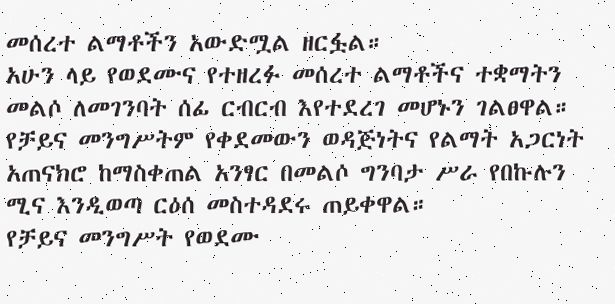መሰረተ ልማቶችን አውድሟል ዘርፏል።
አሁን ላይ የወደሙና የተዘረፉ መሰረተ ልማቶችና ተቋማትን መልሶ ለመገንባት ሰፊ ርብርብ እየተደረገ መሆኑን ገልፀዋል።
የቻይና መንግሥትም የቀደመውን ወዳጅነትና የልማት አጋርነት አጠናክሮ ከማስቀጠል አንፃር በመልሶ ግንባታ ሥራ የበኩሉን ሚና እንዲወጣ ርዕሰ መስተዳደሩ ጠይቀዋል።
የቻይና መንግሥት የወደሙ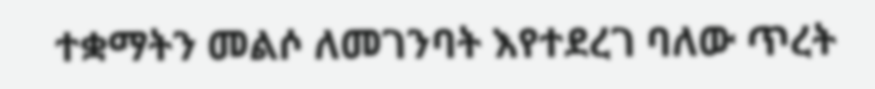ተቋማትን መልሶ ለመገንባት እየተደረገ ባለው ጥረት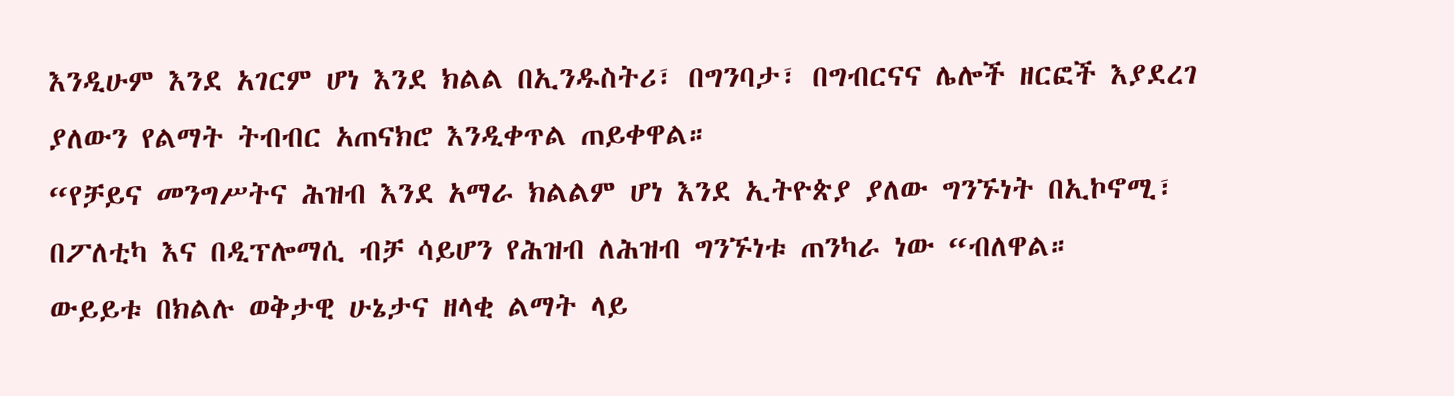እንዲሁም እንደ አገርም ሆነ እንደ ክልል በኢንዱስትሪ፣ በግንባታ፣ በግብርናና ሌሎች ዘርፎች እያደረገ ያለውን የልማት ትብብር አጠናክሮ እንዲቀጥል ጠይቀዋል።
“የቻይና መንግሥትና ሕዝብ እንደ አማራ ክልልም ሆነ እንደ ኢትዮጵያ ያለው ግንኙነት በኢኮኖሚ፣ በፖለቲካ እና በዲፕሎማሲ ብቻ ሳይሆን የሕዝብ ለሕዝብ ግንኙነቱ ጠንካራ ነው “ብለዋል።
ውይይቱ በክልሉ ወቅታዊ ሁኔታና ዘላቂ ልማት ላይ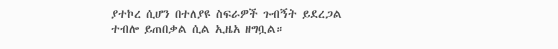ያተኮረ ሲሆን በተለያዩ ስፍራዎች ጉብኝት ይደረጋል ተብሎ ይጠበቃል ሲል ኢዜአ ዘግቧል።